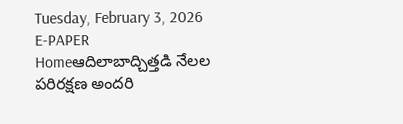Tuesday, February 3, 2026
E-PAPER
Homeఆదిలాబాద్చిత్తడి నేలల పరిరక్షణ అందరి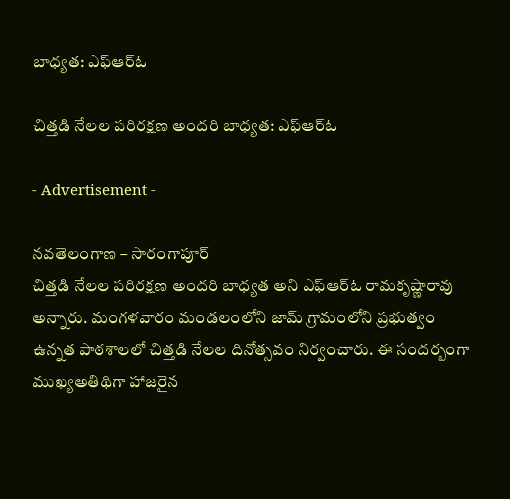బాధ్యత: ఎఫ్ఆర్ఓ

చిత్తడి నేలల పరిరక్షణ అందరి బాధ్యత: ఎఫ్ఆర్ఓ

- Advertisement -

నవతెలంగాణ – సారంగాపూర్
చిత్తడి నేలల పరిరక్షణ అందరి బాధ్యత అని ఎఫ్ఆర్ఓ రామకృష్ణారావు అన్నారు. మంగళవారం మండలంలోని జామ్ గ్రామంలోని ప్రభుత్వం ఉన్నత పాఠశాలలో చిత్తడి నేలల దినోత్సవం నిర్వంచారు. ఈ సందర్బంగా ముఖ్యఅతిథిగా హాజరైన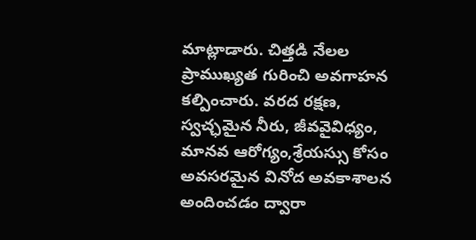మాట్లాడారు. చిత్తడి నేలల ప్రాముఖ్యత గురించి అవగాహన కల్పించారు. వరద రక్షణ, స్వచ్ఛమైన నీరు, జీవవైవిధ్యం, మానవ ఆరోగ్యం,శ్రేయస్సు కోసం అవసరమైన వినోద అవకాశాలన అందించడం ద్వారా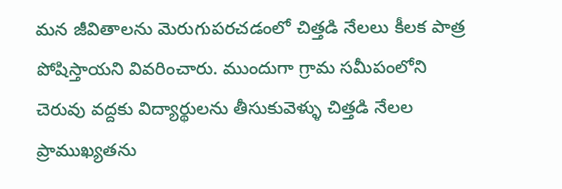మన జీవితాలను మెరుగుపరచడంలో చిత్తడి నేలలు కీలక పాత్ర పోషిస్తాయని వివరించారు. ముందుగా గ్రామ సమీపంలోని చెరువు వద్దకు విద్యార్థులను తీసుకువెళ్ళు చిత్తడి నేలల ప్రాముఖ్యతను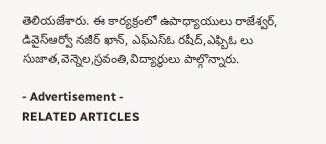తెలియజేశారు. ఈ కార్యక్రంలో ఉపాధ్యాయులు రాజేశ్వర్, డివైస్ఆర్వో నజీర్ ఖాన్, ఎఫ్ఎస్ఓ రషీద్,ఎఫ్బిఓ లు సుజాత,వెన్నెల,స్రవంతి,విద్యార్థులు పాల్గొన్నారు.

- Advertisement -
RELATED ARTICLES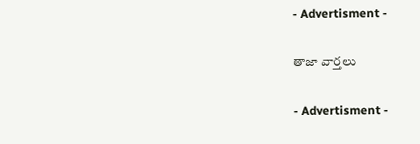- Advertisment -

తాజా వార్తలు

- Advertisment -